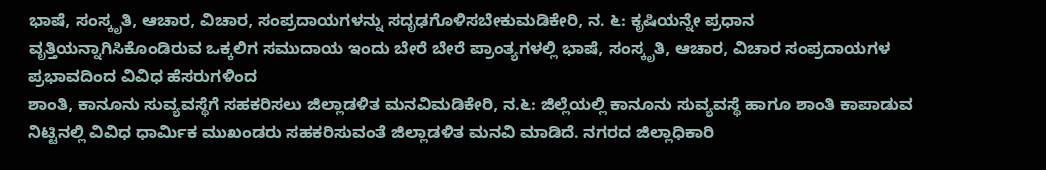ಭಾಷೆ, ಸಂಸ್ಕೃತಿ, ಆಚಾರ, ವಿಚಾರ, ಸಂಪ್ರದಾಯಗಳನ್ನು ಸದೃಢಗೊಳಿಸಬೇಕುಮಡಿಕೇರಿ, ನ. ೬: ಕೃಷಿಯನ್ನೇ ಪ್ರಧಾನ ವೃತ್ತಿಯನ್ನಾಗಿಸಿಕೊಂಡಿರುವ ಒಕ್ಕಲಿಗ ಸಮುದಾಯ ಇಂದು ಬೇರೆ ಬೇರೆ ಪ್ರಾಂತ್ಯಗಳಲ್ಲಿ ಭಾಷೆ, ಸಂಸ್ಕೃತಿ, ಆಚಾರ, ವಿಚಾರ ಸಂಪ್ರದಾಯಗಳ ಪ್ರಭಾವದಿಂದ ವಿವಿಧ ಹೆಸರುಗಳಿಂದ
ಶಾಂತಿ, ಕಾನೂನು ಸುವ್ಯವಸ್ಥೆಗೆ ಸಹಕರಿಸಲು ಜಿಲ್ಲಾಡಳಿತ ಮನವಿಮಡಿಕೇರಿ, ನ.೬: ಜಿಲ್ಲೆಯಲ್ಲಿ ಕಾನೂನು ಸುವ್ಯವಸ್ಥೆ ಹಾಗೂ ಶಾಂತಿ ಕಾಪಾಡುವ ನಿಟ್ಟಿನಲ್ಲಿ ವಿವಿಧ ಧಾರ್ಮಿಕ ಮುಖಂಡರು ಸಹಕರಿಸುವಂತೆ ಜಿಲ್ಲಾಡಳಿತ ಮನವಿ ಮಾಡಿದೆ. ನಗರದ ಜಿಲ್ಲಾಧಿಕಾರಿ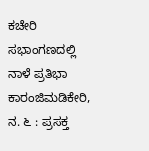ಕಚೇರಿ ಸಭಾಂಗಣದಲ್ಲಿ
ನಾಳೆ ಪ್ರತಿಭಾ ಕಾರಂಜಿಮಡಿಕೇರಿ, ನ. ೬ : ಪ್ರಸಕ್ತ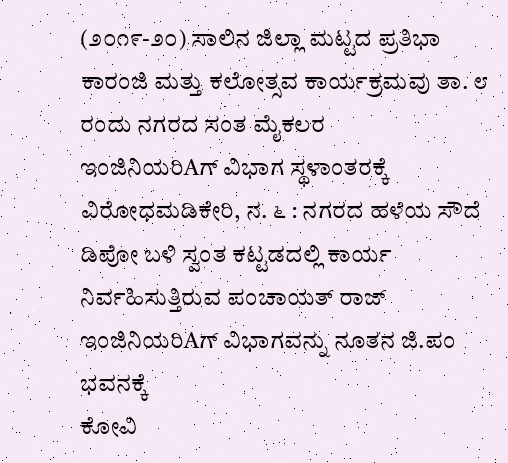(೨೦೧೯-೨೦) ಸಾಲಿನ ಜಿಲ್ಲಾ ಮಟ್ಟದ ಪ್ರತಿಭಾ ಕಾರಂಜಿ ಮತ್ತು ಕಲೋತ್ಸವ ಕಾರ್ಯಕ್ರಮವು ತಾ. ೮ ರಂದು ನಗರದ ಸಂತ ಮೈಕಲರ
ಇಂಜಿನಿಯರಿAಗ್ ವಿಭಾಗ ಸ್ಥಳಾಂತರಕ್ಕೆ ವಿರೋಧಮಡಿಕೇರಿ, ನ. ೬ : ನಗರದ ಹಳೆಯ ಸೌದೆ ಡಿಪೋ ಬಳಿ ಸ್ವಂತ ಕಟ್ಟಡದಲ್ಲಿ ಕಾರ್ಯ ನಿರ್ವಹಿಸುತ್ತಿರುವ ಪಂಚಾಯತ್ ರಾಜ್ ಇಂಜಿನಿಯರಿAಗ್ ವಿಭಾಗವನ್ನು ನೂತನ ಜಿ.ಪಂ ಭವನಕ್ಕೆ
ಕೋವಿ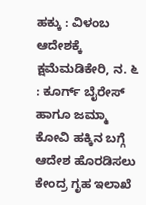ಹಕ್ಕು : ವಿಳಂಬ ಆದೇಶಕ್ಕೆ ಕ್ಷಮೆಮಡಿಕೇರಿ, ನ. ೬ : ಕೂರ್ಗ್ ಬೈರೇಸ್ ಹಾಗೂ ಜಮ್ಮಾ ಕೋವಿ ಹಕ್ಕಿನ ಬಗ್ಗೆ ಆದೇಶ ಹೊರಡಿಸಲು ಕೇಂದ್ರ ಗೃಹ ಇಲಾಖೆ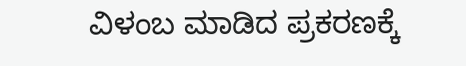ವಿಳಂಬ ಮಾಡಿದ ಪ್ರಕರಣಕ್ಕೆ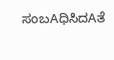ಸಂಬAಧಿಸಿದAತೆ